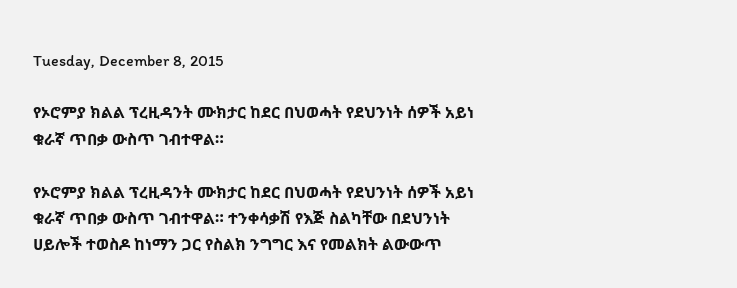Tuesday, December 8, 2015

የኦሮምያ ክልል ፕረዚዳንት ሙክታር ከደር በህወሓት የደህንነት ሰዎች አይነ ቁራኛ ጥበቃ ውስጥ ገብተዋል።

የኦሮምያ ክልል ፕረዚዳንት ሙክታር ከደር በህወሓት የደህንነት ሰዎች አይነ ቁራኛ ጥበቃ ውስጥ ገብተዋል። ተንቀሳቃሽ የእጅ ስልካቸው በደህንነት ሀይሎች ተወስዶ ከነማን ጋር የስልክ ንግግር እና የመልክት ልውውጥ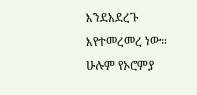እንደአደረጉ እየተመረመረ ነው። ሁሉም የኦሮምያ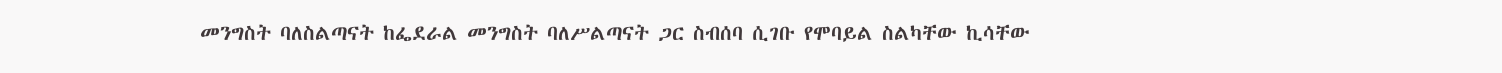መንግስት ባለስልጣናት ከፌደራል መንግስት ባለሥልጣናት ጋር ስብሰባ ሲገቡ የሞባይል ስልካቸው ኪሳቸው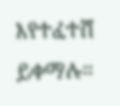እየተፈተሸ ይቀማሉ።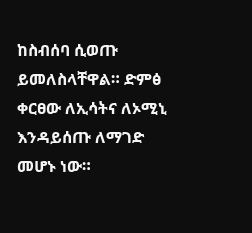ከስብሰባ ሲወጡ ይመለስላቸዋል። ድምፅ ቀርፀው ለኢሳትና ለኦሚኒ እንዳይሰጡ ለማገድ መሆኑ ነው።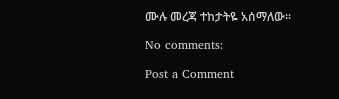ሙሉ መረጃ ተከታትዬ አሰማለው።

No comments:

Post a Comment